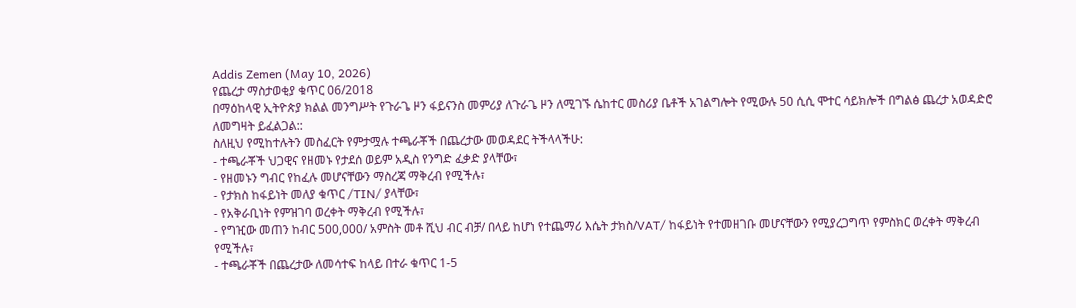Addis Zemen (May 10, 2026)
የጨረታ ማስታወቂያ ቁጥር 06/2018
በማዕከላዊ ኢትዮጵያ ክልል መንግሥት የጉራጌ ዞን ፋይናንስ መምሪያ ለጉራጌ ዞን ለሚገኙ ሴከተር መስሪያ ቤቶች አገልግሎት የሚውሉ 50 ሲሲ ሞተር ሳይክሎች በግልፅ ጨረታ አወዳድሮ ለመግዛት ይፈልጋል::
ስለዚህ የሚከተሉትን መስፈርት የምታሟሉ ተጫራቾች በጨረታው መወዳደር ትችላላችሁ:
- ተጫራቾች ህጋዊና የዘመኑ የታደሰ ወይም አዲስ የንግድ ፈቃድ ያላቸው፣
- የዘመኑን ግብር የከፈሉ መሆናቸውን ማስረጃ ማቅረብ የሚችሉ፣
- የታክስ ከፋይነት መለያ ቁጥር /TIN/ ያላቸው፣
- የአቅራቢነት የምዝገባ ወረቀት ማቅረብ የሚችሉ፣
- የግዢው መጠን ከብር 500,000/ አምስት መቶ ሺህ ብር ብቻ/ በላይ ከሆነ የተጨማሪ እሴት ታክስ/VAT/ ከፋይነት የተመዘገቡ መሆናቸውን የሚያረጋግጥ የምስክር ወረቀት ማቅረብ የሚችሉ፣
- ተጫራቾች በጨረታው ለመሳተፍ ከላይ በተራ ቁጥር 1-5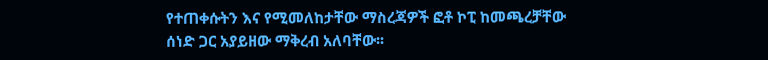የተጠቀሱትን እና የሚመለከታቸው ማስረጃዎች ፎቶ ኮፒ ከመጫረቻቸው ሰነድ ጋር አያይዘው ማቅረብ አለባቸው፡፡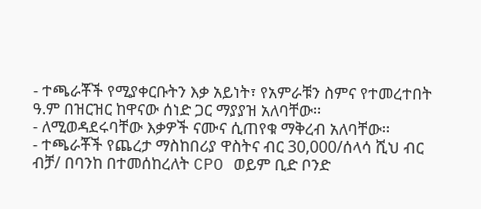- ተጫራቾች የሚያቀርቡትን እቃ አይነት፣ የአምራቹን ስምና የተመረተበት ዓ.ም በዝርዝር ከዋናው ሰነድ ጋር ማያያዝ አለባቸው፡፡
- ለሚወዳደሩባቸው እቃዎች ናሙና ሲጠየቁ ማቅረብ አለባቸው፡፡
- ተጫራቾች የጨረታ ማስከበሪያ ዋስትና ብር 30,000/ሰላሳ ሺህ ብር ብቻ/ በባንከ በተመሰከረለት CPO ወይም ቢድ ቦንድ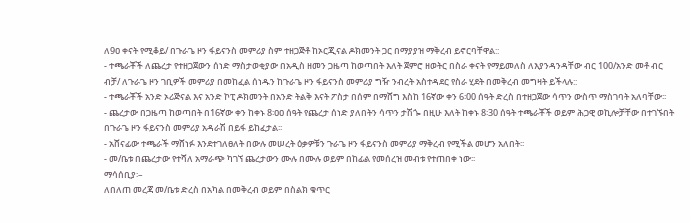ለ9ዐ ቀናት የሚቆይ/ በጉራጌ ዞን ፋይናንስ መምሪያ ስም ተዘጋጅቶ ከኦርጂናል ዶክመንት ጋር በማያያዝ ማቅረብ ይኖርባቸዋል::
- ተጫራቾች ለጨረታ የተዘጋጀውን ሰነድ ማስታወቂያው በአዲስ ዘመን ጋዜጣ ከወጣበት እለት ጀምሮ ዘወትር በስራ ቀናት የማይመለስ ለእያንዳንዳቸው ብር 100/አንድ መቶ ብር ብቻ/ ለጉራጌ ዞን ገቢዎች መምሪያ በመከፈል ሰነዱን ከጉራጌ ዞን ፋይናንስ መምሪያ ግዥ ንብረት አስተዳደር የስራ ሂደት በመቅረብ መግዛት ይችላሉ::
- ተጫራቾች አንድ ኦሪጅናል እና አንድ ኮፒ ዶክመንት በአንድ ትልቅ እናት ፖስታ በሰም በማሸግ እስከ 16ኛው ቀን 6፡00 ሰዓት ድረስ በተዘጋጀው ሳጥን ውስጥ ማስገባት አለባቸው፡፡
- ጨረታው በጋዜጣ ከወጣበት በ16ኛው ቀን ከቀኑ 8፡ዐዐ ሰዓት የጨረታ ሰነድ ያለበትን ሳጥን ታሽጐ በዚሁ እለት ከቀኑ 8፡30 ሰዓት ተጫራቾች ወይም ሕጋዊ ወኪሎቻቸው በተገኙበት በጉራጌ ዞን ፋይናንስ መምሪያ አዳራሽ በይፋ ይከፈታል፡፡
- አሸናፊው ተጫራች ማሸነፉ እንደተገለፀለት በውሉ መሠረት ዕቃዎቹን ጉራጌ ዞን ፋይናንስ መምሪያ ማቅረብ የሚችል መሆን አለበት፡፡
- መ/ቤቱ በጨረታው የተሻለ አማራጭ ካገኘ ጨረታውን ሙሉ በሙሉ ወይም በከፊል የመሰረዝ መብቱ የተጠበቀ ነው፡፡
ማሳሰቢያ፡–
ለበለጠ መረጃ መ/ቤቱ ድረስ በአካል በመቅረብ ወይም በስልክ ቁጥር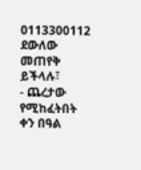0113300112 ደውለው መጠየቅ ይችላሉ፣
- ጨረታው የሚከፈትበት ቀን በዓል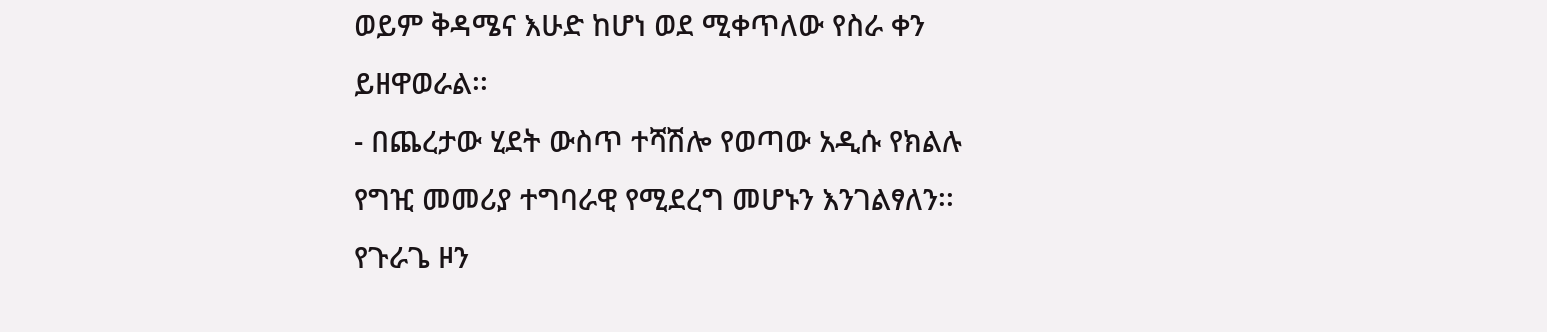ወይም ቅዳሜና እሁድ ከሆነ ወደ ሚቀጥለው የስራ ቀን ይዘዋወራል፡፡
- በጨረታው ሂደት ውስጥ ተሻሽሎ የወጣው አዲሱ የክልሉ የግዢ መመሪያ ተግባራዊ የሚደረግ መሆኑን እንገልፃለን፡፡
የጉራጌ ዞን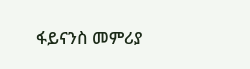ፋይናንስ መምሪያ